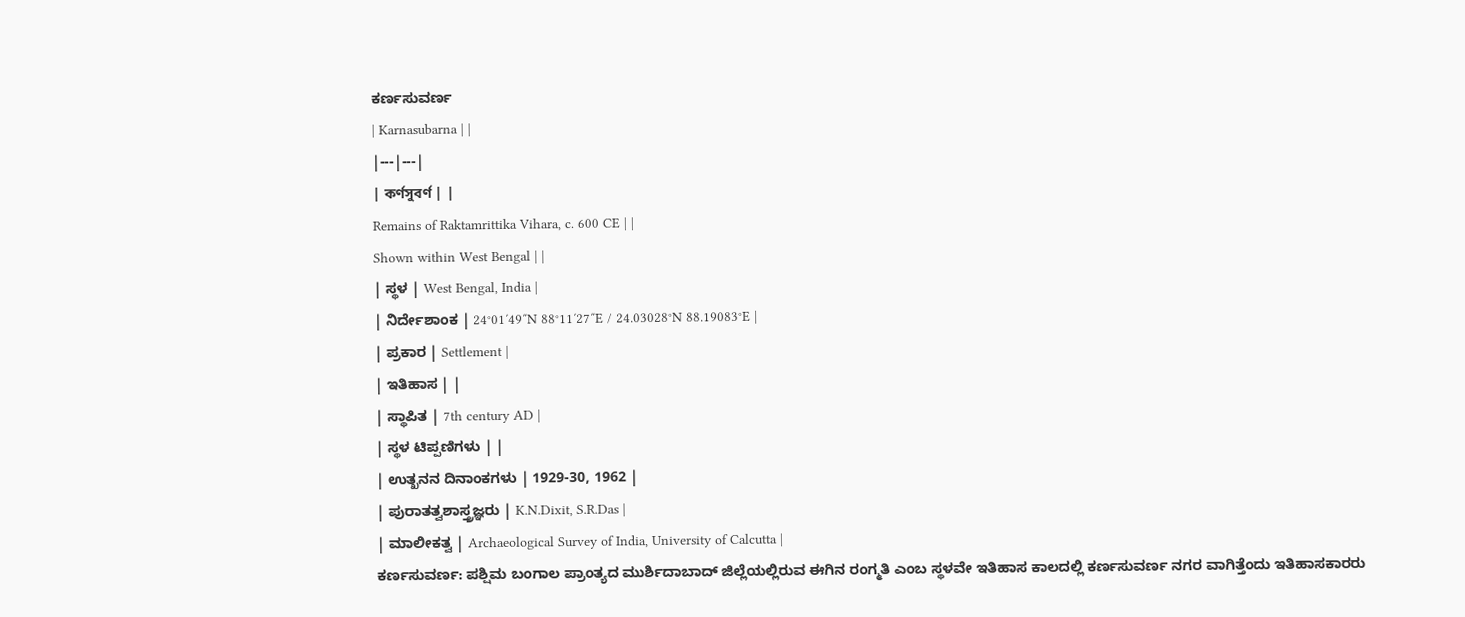ಕರ್ಣಸುವರ್ಣ
| Karnasubarna | |
|---|---|
| কর্ণসুবর্ণ | |
Remains of Raktamrittika Vihara, c. 600 CE | |
Shown within West Bengal | |
| ಸ್ಥಳ | West Bengal, India |
| ನಿರ್ದೇಶಾಂಕ | 24°01′49″N 88°11′27″E / 24.03028°N 88.19083°E |
| ಪ್ರಕಾರ | Settlement |
| ಇತಿಹಾಸ | |
| ಸ್ಥಾಪಿತ | 7th century AD |
| ಸ್ಥಳ ಟಿಪ್ಪಣಿಗಳು | |
| ಉತ್ಖನನ ದಿನಾಂಕಗಳು | 1929-30, 1962 |
| ಪುರಾತತ್ವಶಾಸ್ತ್ರಜ್ಞರು | K.N.Dixit, S.R.Das |
| ಮಾಲೀಕತ್ವ | Archaeological Survey of India, University of Calcutta |
ಕರ್ಣಸುವರ್ಣ: ಪಶ್ಷಿಮ ಬಂಗಾಲ ಪ್ರಾಂತ್ಯದ ಮುರ್ಶಿದಾಬಾದ್ ಜಿಲ್ಲೆಯಲ್ಲಿರುವ ಈಗಿನ ರಂಗ್ಮತಿ ಎಂಬ ಸ್ಥಳವೇ ಇತಿಹಾಸ ಕಾಲದಲ್ಲಿ ಕರ್ಣಸುವರ್ಣ ನಗರ ವಾಗಿತ್ತೆಂದು ಇತಿಹಾಸಕಾರರು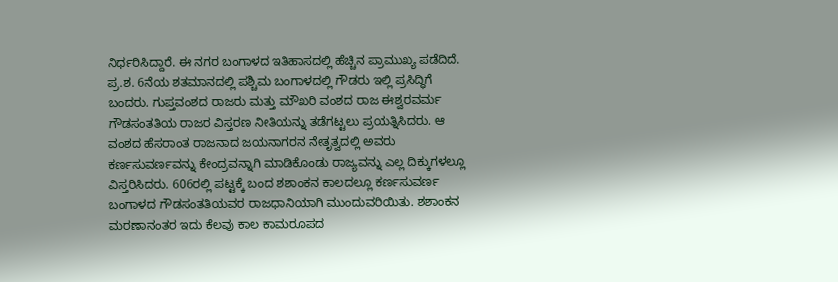ನಿರ್ಧರಿಸಿದ್ದಾರೆ. ಈ ನಗರ ಬಂಗಾಳದ ಇತಿಹಾಸದಲ್ಲಿ ಹೆಚ್ಚಿನ ಪ್ರಾಮುಖ್ಯ ಪಡೆದಿದೆ. ಪ್ರ.ಶ. 6ನೆಯ ಶತಮಾನದಲ್ಲಿ ಪಶ್ಚಿಮ ಬಂಗಾಳದಲ್ಲಿ ಗೌಡರು ಇಲ್ಲಿ ಪ್ರಸಿದ್ಧಿಗೆ ಬಂದರು. ಗುಪ್ತವಂಶದ ರಾಜರು ಮತ್ತು ಮೌಖರಿ ವಂಶದ ರಾಜ ಈಶ್ವರವರ್ಮ ಗೌಡಸಂತತಿಯ ರಾಜರ ವಿಸ್ತರಣ ನೀತಿಯನ್ನು ತಡೆಗಟ್ಟಲು ಪ್ರಯತ್ನಿಸಿದರು. ಆ ವಂಶದ ಹೆಸರಾಂತ ರಾಜನಾದ ಜಯನಾಗರನ ನೇತೃತ್ವದಲ್ಲಿ ಅವರು ಕರ್ಣಸುವರ್ಣವನ್ನು ಕೇಂದ್ರವನ್ನಾಗಿ ಮಾಡಿಕೊಂಡು ರಾಜ್ಯವನ್ನು ಎಲ್ಲ ದಿಕ್ಕುಗಳಲ್ಲೂ ವಿಸ್ತರಿಸಿದರು. 606ರಲ್ಲಿ ಪಟ್ಟಕ್ಕೆ ಬಂದ ಶಶಾಂಕನ ಕಾಲದಲ್ಲೂ ಕರ್ಣಸುವರ್ಣ ಬಂಗಾಳದ ಗೌಡಸಂತತಿಯವರ ರಾಜಧಾನಿಯಾಗಿ ಮುಂದುವರಿಯಿತು. ಶಶಾಂಕನ ಮರಣಾನಂತರ ಇದು ಕೆಲವು ಕಾಲ ಕಾಮರೂಪದ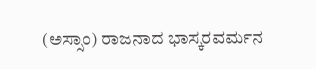(ಅಸ್ಸಾಂ) ರಾಜನಾದ ಭಾಸ್ಕರವರ್ಮನ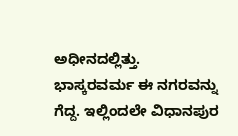ಅಧೀನದಲ್ಲಿತ್ತು. ಭಾಸ್ಕರವರ್ಮ ಈ ನಗರವನ್ನು ಗೆದ್ದ. ಇಲ್ಲಿಂದಲೇ ವಿಧಾನಪುರ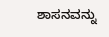ಶಾಸನವನ್ನು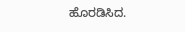ಹೊರಡಿಸಿದ.